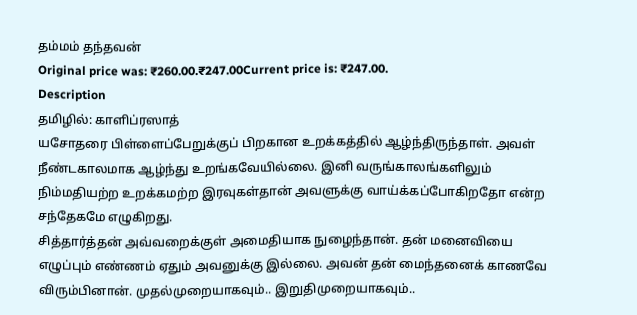தம்மம் தந்தவன்
Original price was: ₹260.00.₹247.00Current price is: ₹247.00.
Description
தமிழில்: காளிப்ரஸாத்
யசோதரை பிள்ளைப்பேறுக்குப் பிறகான உறக்கத்தில் ஆழ்ந்திருந்தாள். அவள் நீண்டகாலமாக ஆழ்ந்து உறங்கவேயில்லை. இனி வருங்காலங்களிலும் நிம்மதியற்ற உறக்கமற்ற இரவுகள்தான் அவளுக்கு வாய்க்கப்போகிறதோ என்ற சந்தேகமே எழுகிறது.
சித்தார்த்தன் அவ்வறைக்குள் அமைதியாக நுழைந்தான். தன் மனைவியை எழுப்பும் எண்ணம் ஏதும் அவனுக்கு இல்லை. அவன் தன் மைந்தனைக் காணவே விரும்பினான். முதல்முறையாகவும்.. இறுதிமுறையாகவும்..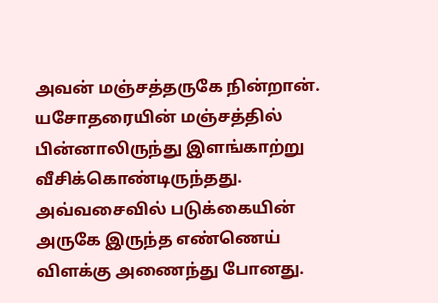அவன் மஞ்சத்தருகே நின்றான். யசோதரையின் மஞ்சத்தில் பின்னாலிருந்து இளங்காற்று வீசிக்கொண்டிருந்தது. அவ்வசைவில் படுக்கையின் அருகே இருந்த எண்ணெய் விளக்கு அணைந்து போனது.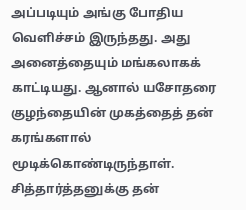அப்படியும் அங்கு போதிய வெளிச்சம் இருந்தது. அது அனைத்தையும் மங்கலாகக் காட்டியது. ஆனால் யசோதரை குழந்தையின் முகத்தைத் தன் கரங்களால் மூடிக்கொண்டிருந்தாள். சித்தார்த்தனுக்கு தன்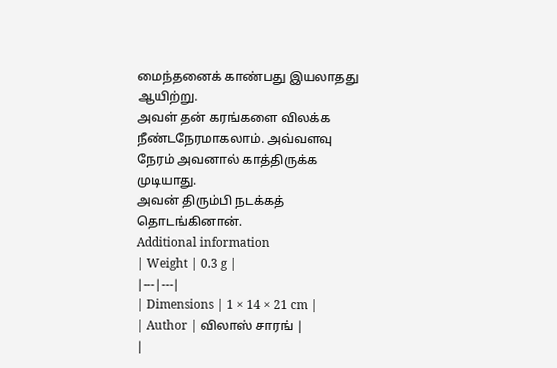மைந்தனைக் காண்பது இயலாதது ஆயிற்று.
அவள் தன் கரங்களை விலக்க நீண்டநேரமாகலாம். அவ்வளவு நேரம் அவனால் காத்திருக்க முடியாது.
அவன் திரும்பி நடக்கத் தொடங்கினான்.
Additional information
| Weight | 0.3 g |
|---|---|
| Dimensions | 1 × 14 × 21 cm |
| Author | விலாஸ் சாரங் |
|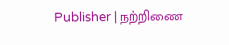Publisher | நற்றிணை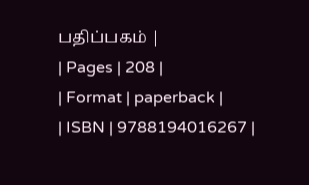பதிப்பகம் |
| Pages | 208 |
| Format | paperback |
| ISBN | 9788194016267 |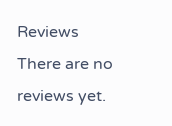Reviews
There are no reviews yet.